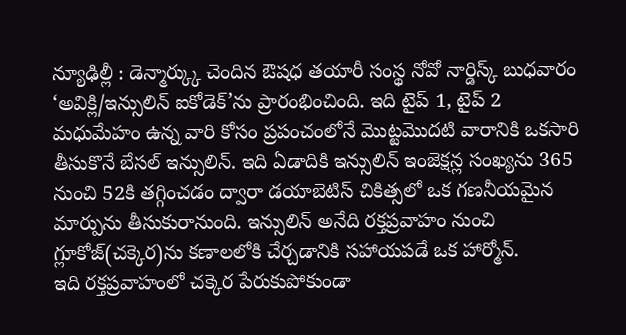న్యూఢిల్లీ : డెన్మార్క్కు చెందిన ఔషధ తయారీ సంస్థ నోవో నార్డిస్క్ బుధవారం ‘అవిక్లి/ఇన్సులిన్ ఐకోడెక్’ను ప్రారంభించింది. ఇది టైప్ 1, టైప్ 2 మధుమేహం ఉన్న వారి కోసం ప్రపంచంలోనే మొట్టమొదటి వారానికి ఒకసారి తీసుకొనే బేసల్ ఇన్సులిన్. ఇది ఏడాదికి ఇన్సులిన్ ఇంజెక్షన్ల సంఖ్యను 365 నుంచి 52కి తగ్గించడం ద్వారా డయాబెటిస్ చికిత్సలో ఒక గణనీయమైన మార్పును తీసుకురానుంది. ఇన్సులిన్ అనేది రక్తప్రవాహం నుంచి గ్లూకోజ్(చక్కెర)ను కణాలలోకి చేర్చడానికి సహాయపడే ఒక హార్మోన్.
ఇది రక్తప్రవాహంలో చక్కెర పేరుకుపోకుండా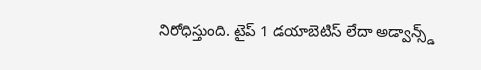నిరోధిస్తుంది. టైప్ 1 డయాబెటిస్ లేదా అడ్వాన్స్డ్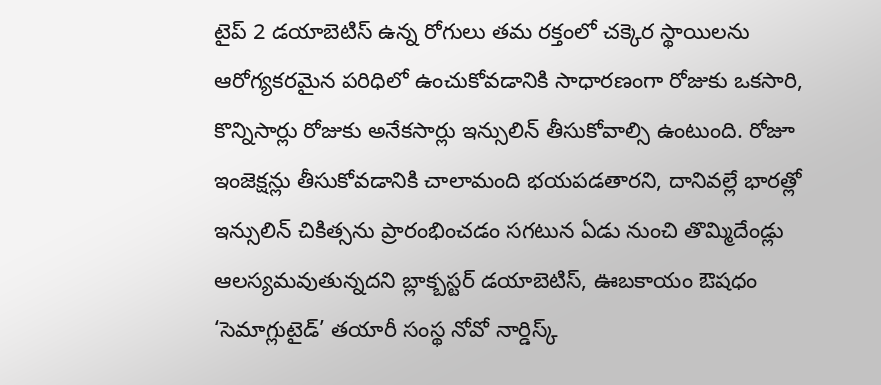టైప్ 2 డయాబెటిస్ ఉన్న రోగులు తమ రక్తంలో చక్కెర స్థాయిలను ఆరోగ్యకరమైన పరిధిలో ఉంచుకోవడానికి సాధారణంగా రోజుకు ఒకసారి, కొన్నిసార్లు రోజుకు అనేకసార్లు ఇన్సులిన్ తీసుకోవాల్సి ఉంటుంది. రోజూ ఇంజెక్షన్లు తీసుకోవడానికి చాలామంది భయపడతారని, దానివల్లే భారత్లో ఇన్సులిన్ చికిత్సను ప్రారంభించడం సగటున ఏడు నుంచి తొమ్మిదేండ్లు ఆలస్యమవుతున్నదని బ్లాక్బస్టర్ డయాబెటిస్, ఊబకాయం ఔషధం ‘సెమాగ్లుటైడ్’ తయారీ సంస్థ నోవో నార్డిస్క్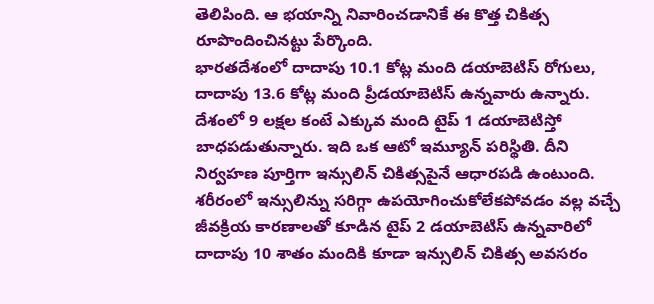తెలిపింది. ఆ భయాన్ని నివారించడానికే ఈ కొత్త చికిత్స రూపొందించినట్టు పేర్కొంది.
భారతదేశంలో దాదాపు 10.1 కోట్ల మంది డయాబెటిస్ రోగులు, దాదాపు 13.6 కోట్ల మంది ప్రీడయాబెటిస్ ఉన్నవారు ఉన్నారు. దేశంలో 9 లక్షల కంటే ఎక్కువ మంది టైప్ 1 డయాబెటిస్తో బాధపడుతున్నారు. ఇది ఒక ఆటో ఇమ్యూన్ పరిస్థితి. దీని నిర్వహణ పూర్తిగా ఇన్సులిన్ చికిత్సపైనే ఆధారపడి ఉంటుంది. శరీరంలో ఇన్సులిన్ను సరిగ్గా ఉపయోగించుకోలేకపోవడం వల్ల వచ్చే జీవక్రియ కారణాలతో కూడిన టైప్ 2 డయాబెటిస్ ఉన్నవారిలో దాదాపు 10 శాతం మందికి కూడా ఇన్సులిన్ చికిత్స అవసరం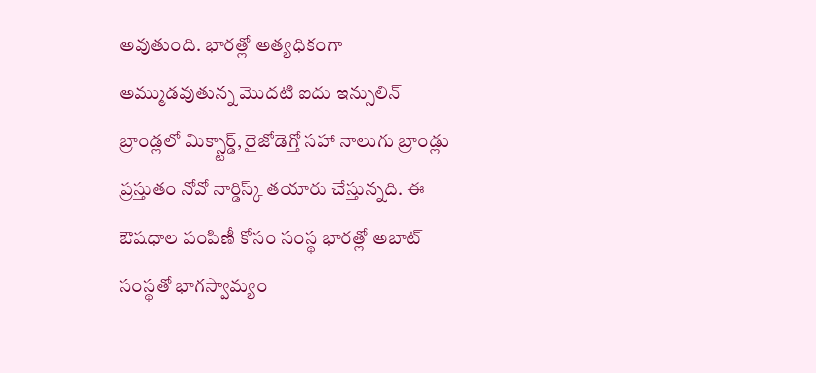అవుతుంది. భారత్లో అత్యధికంగా అమ్ముడవుతున్న మొదటి ఐదు ఇన్సులిన్ బ్రాండ్లలో మిక్స్టార్డ్, రైజోడెగ్తో సహా నాలుగు బ్రాండ్లు ప్రస్తుతం నోవో నార్డిస్క్ తయారు చేస్తున్నది. ఈ ఔషధాల పంపిణీ కోసం సంస్థ భారత్లో అబాట్ సంస్థతో భాగస్వామ్యం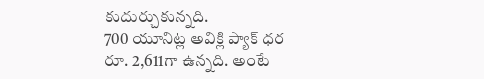కుదుర్చుకున్నది.
700 యూనిట్ల అవిక్లి ప్యాక్ ధర రూ. 2,611గా ఉన్నది. అంటే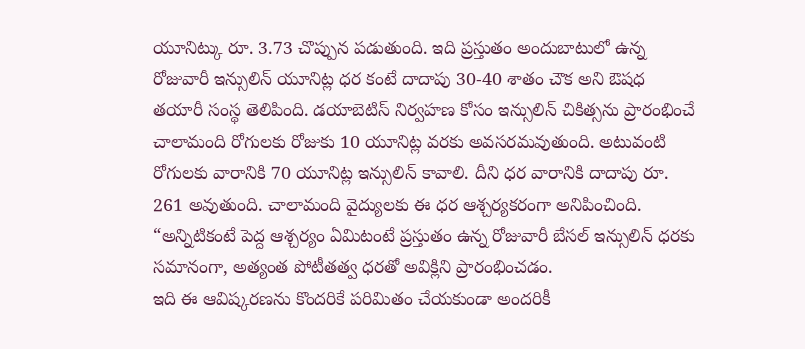యూనిట్కు రూ. 3.73 చొప్పున పడుతుంది. ఇది ప్రస్తుతం అందుబాటులో ఉన్న రోజువారీ ఇన్సులిన్ యూనిట్ల ధర కంటే దాదాపు 30-40 శాతం చౌక అని ఔషధ తయారీ సంస్థ తెలిపింది. డయాబెటిస్ నిర్వహణ కోసం ఇన్సులిన్ చికిత్సను ప్రారంభించే చాలామంది రోగులకు రోజుకు 10 యూనిట్ల వరకు అవసరమవుతుంది. అటువంటి రోగులకు వారానికి 70 యూనిట్ల ఇన్సులిన్ కావాలి. దీని ధర వారానికి దాదాపు రూ. 261 అవుతుంది. చాలామంది వైద్యులకు ఈ ధర ఆశ్చర్యకరంగా అనిపించింది. “అన్నిటికంటే పెద్ద ఆశ్చర్యం ఏమిటంటే ప్రస్తుతం ఉన్న రోజువారీ బేసల్ ఇన్సులిన్ ధరకు సమానంగా, అత్యంత పోటీతత్వ ధరతో అవిక్లిని ప్రారంభించడం.
ఇది ఈ ఆవిష్కరణను కొందరికే పరిమితం చేయకుండా అందరికీ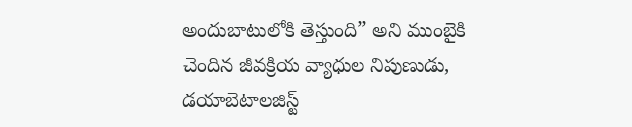అందుబాటులోకి తెస్తుంది” అని ముంబైకి చెందిన జీవక్రియ వ్యాధుల నిపుణుడు, డయాబెటాలజిస్ట్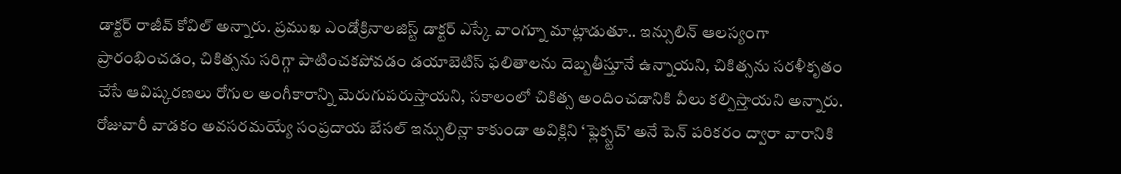డాక్టర్ రాజీవ్ కోవిల్ అన్నారు. ప్రముఖ ఎండోక్రినాలజిస్ట్ డాక్టర్ ఎస్కే వాంగ్నూ మాట్లాడుతూ.. ఇన్సులిన్ ఆలస్యంగా ప్రారంభించడం, చికిత్సను సరిగ్గా పాటించకపోవడం డయాబెటిస్ ఫలితాలను దెబ్బతీస్తూనే ఉన్నాయని, చికిత్సను సరళీకృతం చేసే ఆవిష్కరణలు రోగుల అంగీకారాన్ని మెరుగుపరుస్తాయని, సకాలంలో చికిత్స అందించడానికి వీలు కల్పిస్తాయని అన్నారు. రోజువారీ వాడకం అవసరమయ్యే సంప్రదాయ బేసల్ ఇన్సులిన్లా కాకుండా అవిక్లిని ‘ఫ్లెక్స్టచ్’ అనే పెన్ పరికరం ద్వారా వారానికి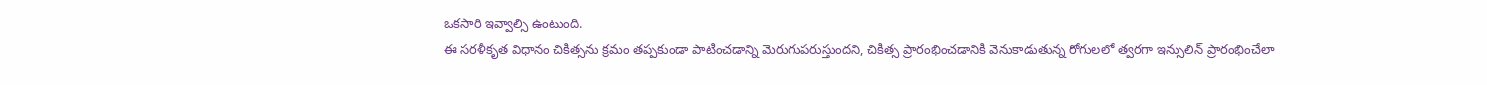ఒకసారి ఇవ్వాల్సి ఉంటుంది.
ఈ సరళీకృత విధానం చికిత్సను క్రమం తప్పకుండా పాటించడాన్ని మెరుగుపరుస్తుందని, చికిత్స ప్రారంభించడానికి వెనుకాడుతున్న రోగులలో త్వరగా ఇన్సులిన్ ప్రారంభించేలా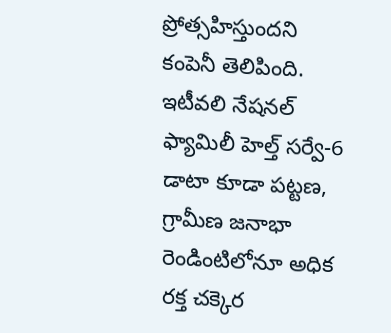ప్రోత్సహిస్తుందని కంపెనీ తెలిపింది. ఇటీవలి నేషనల్ ఫ్యామిలీ హెల్త్ సర్వే-6 డాటా కూడా పట్టణ, గ్రామీణ జనాభా రెండింటిలోనూ అధిక రక్త చక్కెర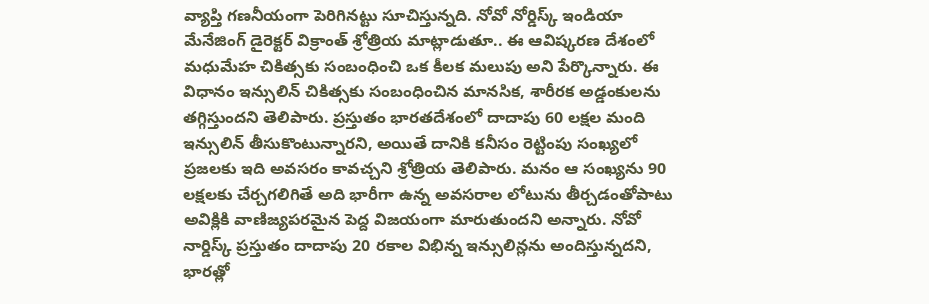వ్యాప్తి గణనీయంగా పెరిగినట్టు సూచిస్తున్నది. నోవో నోర్డిస్క్ ఇండియా మేనేజింగ్ డైరెక్టర్ విక్రాంత్ శ్రోత్రియ మాట్లాడుతూ.. ఈ ఆవిష్కరణ దేశంలో మధుమేహ చికిత్సకు సంబంధించి ఒక కీలక మలుపు అని పేర్కొన్నారు. ఈ విధానం ఇన్సులిన్ చికిత్సకు సంబంధించిన మానసిక, శారీరక అడ్డంకులను తగ్గిస్తుందని తెలిపారు. ప్రస్తుతం భారతదేశంలో దాదాపు 60 లక్షల మంది ఇన్సులిన్ తీసుకొంటున్నారని, అయితే దానికి కనీసం రెట్టింపు సంఖ్యలో ప్రజలకు ఇది అవసరం కావచ్చని శ్రోత్రియ తెలిపారు. మనం ఆ సంఖ్యను 90 లక్షలకు చేర్చగలిగితే అది భారీగా ఉన్న అవసరాల లోటును తీర్చడంతోపాటు అవిక్లికి వాణిజ్యపరమైన పెద్ద విజయంగా మారుతుందని అన్నారు. నోవో నార్డిస్క్ ప్రస్తుతం దాదాపు 20 రకాల విభిన్న ఇన్సులిన్లను అందిస్తున్నదని, భారత్లో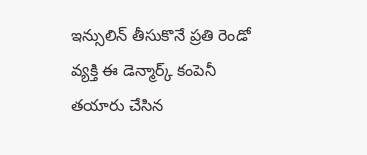ఇన్సులిన్ తీసుకొనే ప్రతి రెండో వ్యక్తి ఈ డెన్మార్క్ కంపెనీ తయారు చేసిన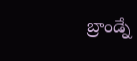బ్రాండ్నే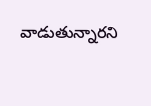వాడుతున్నారని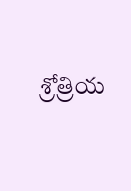శ్రోత్రియ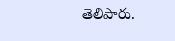తెలిపారు.